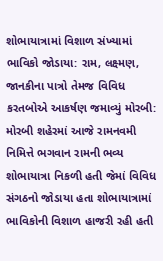શોભાયાત્રામાં વિશાળ સંખ્યામાં ભાવિકો જોડાયા: રામ, લક્ષ્મણ, જાનકીના પાત્રો તેમજ વિવિધ કરતબોએ આકર્ષણ જમાવ્યું મોરબી: મોરબી શહેરમાં આજે રામનવમી નિમિત્તે ભગવાન રામની ભવ્ય શોભાયાત્રા નિકળી હતી જેમાં વિવિધ સંગઠનો જોડાયા હતા શોભાયાત્રામાં ભાવિકોની વિશાળ હાજરી રહી હતી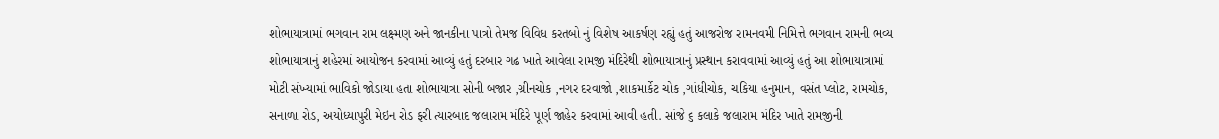શોભાયાત્રામાં ભગવાન રામ લક્ષ્મણ અને જાનકીના પાત્રો તેમજ વિવિધ કરતબો નું વિશેષ આકર્ષણ રહ્યું હતું આજરોજ રામનવમી નિમિત્તે ભગવાન રામની ભવ્ય શોભાયાત્રાનું શહેરમાં આયોજન કરવામાં આવ્યું હતું દરબાર ગઢ ખાતે આવેલા રામજી મંદિરેથી શોભાયાત્રાનું પ્રસ્થાન કરાવવામાં આવ્યું હતું આ શોભાયાત્રામાં મોટી સંખ્યામાં ભાવિકો જોડાયા હતા શોભાયાત્રા સોની બજાર ,ગ્રીનચોક ,નગર દરવાજો ,શાકમાર્કેટ ચોક ,ગાંધીચોક, ચકિયા હનુમાન, વસંત પ્લોટ, રામચોક, સનાળા રોડ, અયોધ્યાપુરી મેઇન રોડ ફરી ત્યારબાદ જલારામ મંદિરે પૂર્ણ જાહેર કરવામાં આવી હતી. સાંજે ૬ કલાકે જલારામ મંદિર ખાતે રામજીની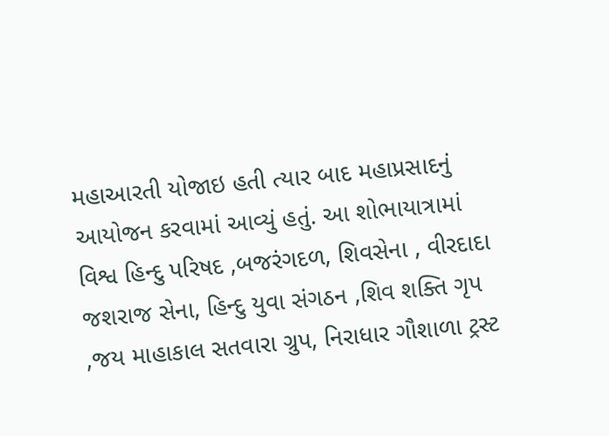મહાઆરતી યોજાઇ હતી ત્યાર બાદ મહાપ્રસાદનું આયોજન કરવામાં આવ્યું હતું. આ શોભાયાત્રામાં વિશ્વ હિન્દુ પરિષદ ,બજરંગદળ, શિવસેના , વીરદાદા જશરાજ સેના, હિન્દુ યુવા સંગઠન ,શિવ શક્તિ ગૃપ ,જય માહાકાલ સતવારા ગ્રુપ, નિરાધાર ગૌશાળા ટ્રસ્ટ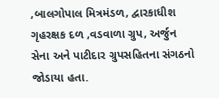,બાલગોપાલ મિત્રમંડળ, દ્વારકાધીશ ગૃહરક્ષક દળ ,વડવાળા ગ્રુપ, અર્જુન સેના અને પાટીદાર ગ્રુપસહિતના સંગઠનો જોડાયા હતા.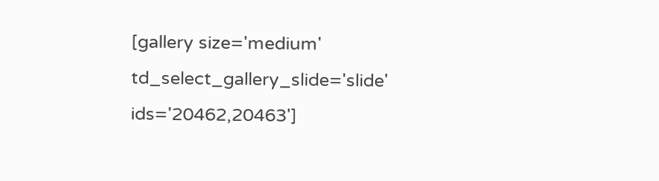[gallery size='medium' td_select_gallery_slide='slide' ids='20462,20463']